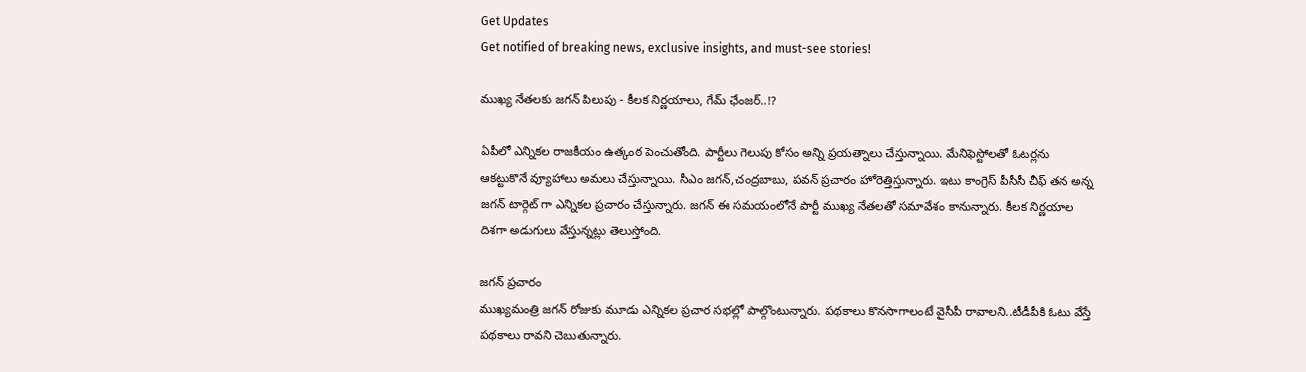Get Updates
Get notified of breaking news, exclusive insights, and must-see stories!

ముఖ్య నేతలకు జగన్ పిలుపు - కీలక నిర్ణయాలు, గేమ్ ఛేంజర్..!?

ఏపీలో ఎన్నికల రాజకీయం ఉత్కంఠ పెంచుతోంది. పార్టీలు గెలుపు కోసం అన్ని ప్రయత్నాలు చేస్తున్నాయి. మేనిఫెస్టోలతో ఓటర్లను ఆకట్టుకొనే వ్యూహాలు అమలు చేస్తున్నాయి. సీఎం జగన్,చంద్రబాబు, పవన్ ప్రచారం హోరెత్తిస్తున్నారు. ఇటు కాంగ్రెస్ పీసీసీ చీఫ్ తన అన్న జగన్ టార్గెట్ గా ఎన్నికల ప్రచారం చేస్తున్నారు. జగన్ ఈ సమయంలోనే పార్టీ ముఖ్య నేతలతో సమావేశం కానున్నారు. కీలక నిర్ణయాల దిశగా అడుగులు వేస్తున్నట్లు తెలుస్తోంది.

జగన్ ప్రచారం
ముఖ్యమంత్రి జగన్ రోజుకు మూడు ఎన్నికల ప్రచార సభల్లో పాల్గొంటున్నారు. పథకాలు కొనసాగాలంటే వైసీపీ రావాలని..టీడీపీకి ఓటు వేస్తే పథకాలు రావని చెబుతున్నారు.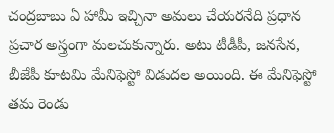చంద్రబాబు ఏ హామీ ఇచ్చినా అమలు చేయరనేది ప్రధాన ప్రచార అస్త్రంగా మలచుకున్నారు. అటు టీడీపీ, జనసేన, బీజేపీ కూటమి మేనిఫెస్టో విడుదల అయింది. ఈ మేనిఫెస్టో తమ రెండు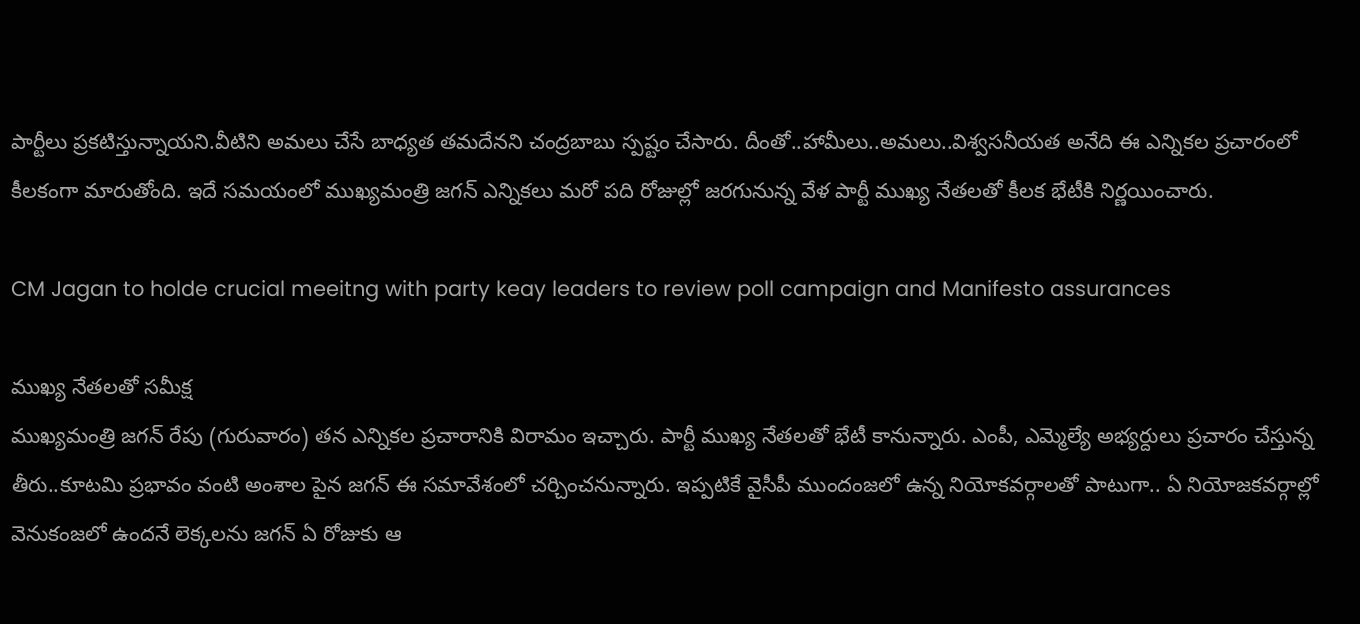పార్టీలు ప్రకటిస్తున్నాయని.వీటిని అమలు చేసే బాధ్యత తమదేనని చంద్రబాబు స్పష్టం చేసారు. దీంతో..హామీలు..అమలు..విశ్వసనీయత అనేది ఈ ఎన్నికల ప్రచారంలో కీలకంగా మారుతోంది. ఇదే సమయంలో ముఖ్యమంత్రి జగన్ ఎన్నికలు మరో పది రోజుల్లో జరగునున్న వేళ పార్టీ ముఖ్య నేతలతో కీలక భేటీకి నిర్ణయించారు.

CM Jagan to holde crucial meeitng with party keay leaders to review poll campaign and Manifesto assurances

ముఖ్య నేతలతో సమీక్ష
ముఖ్యమంత్రి జగన్ రేపు (గురువారం) తన ఎన్నికల ప్రచారానికి విరామం ఇచ్చారు. పార్టీ ముఖ్య నేతలతో భేటీ కానున్నారు. ఎంపీ, ఎమ్మెల్యే అభ్యర్దులు ప్రచారం చేస్తున్న తీరు..కూటమి ప్రభావం వంటి అంశాల పైన జగన్ ఈ సమావేశంలో చర్చించనున్నారు. ఇప్పటికే వైసీపీ ముందంజలో ఉన్న నియోకవర్గాలతో పాటుగా.. ఏ నియోజకవర్గాల్లో వెనుకంజలో ఉందనే లెక్కలను జగన్ ఏ రోజుకు ఆ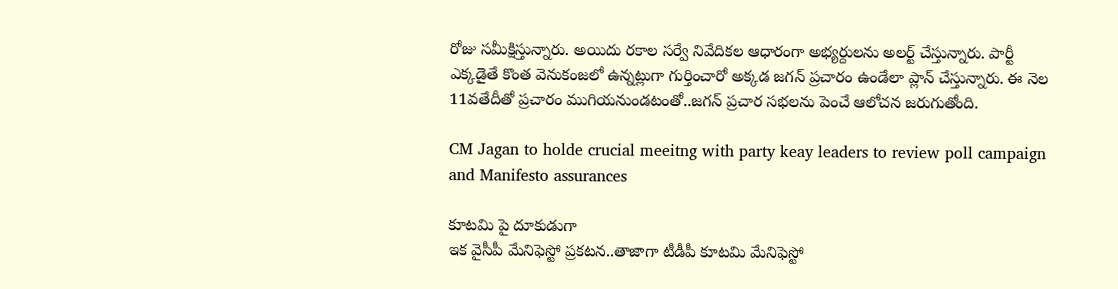రోజు సమీక్షిస్తున్నారు. అయిదు రకాల సర్వే నివేదికల ఆధారంగా అభ్యర్దులను అలర్ట్ చేస్తున్నారు. పార్టీ ఎక్కడైతే కొంత వెనుకంజలో ఉన్నట్లుగా గుర్తించారో అక్కడ జగన్ ప్రచారం ఉండేలా ప్లాన్ చేస్తున్నారు. ఈ నెల 11వతేదీతో ప్రచారం ముగియనుండటంతో..జగన్ ప్రచార సభలను పెంచే ఆలోచన జరుగుతోంది.

CM Jagan to holde crucial meeitng with party keay leaders to review poll campaign and Manifesto assurances

కూటమి పై దూకుడుగా
ఇక వైసీపీ మేనిఫెస్టో ప్రకటన..తాజాగా టీడీపీ కూటమి మేనిఫెస్టో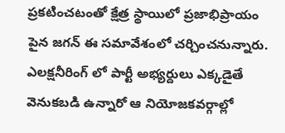ప్రకటించటంతో క్షేత్ర స్థాయిలో ప్రజాభిప్రాయం పైన జగన్ ఈ సమావేశంలో చర్చించనున్నారు. ఎలక్షనీరింగ్ లో పార్టీ అభ్యర్దులు ఎక్కడైతే వెనుకబడి ఉన్నారో ఆ నియోజకవర్గాల్లో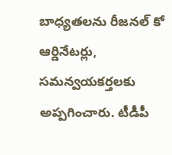బాధ్యతలను రీజనల్ కో ఆర్డినేటర్లు, సమన్వయకర్తలకు అప్పగించారు. టీడీపీ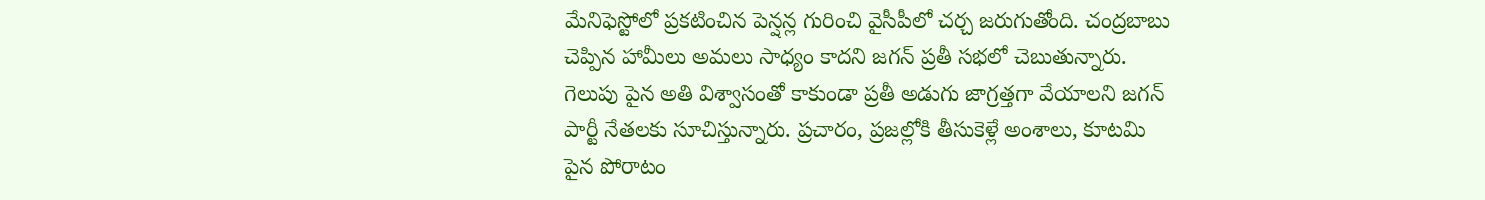మేనిఫెస్టోలో ప్రకటించిన పెన్షన్ల గురించి వైసీపీలో చర్చ జరుగుతోంది. చంద్రబాబు చెప్పిన హామీలు అమలు సాధ్యం కాదని జగన్ ప్రతీ సభలో చెబుతున్నారు. గెలుపు పైన అతి విశ్వాసంతో కాకుండా ప్రతీ అడుగు జాగ్రత్తగా వేయాలని జగన్ పార్టీ నేతలకు సూచిస్తున్నారు. ప్రచారం, ప్రజల్లోకి తీసుకెళ్లే అంశాలు, కూటమి పైన పోరాటం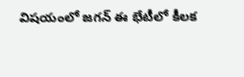విషయంలో జగన్ ఈ భేటీలో కీలక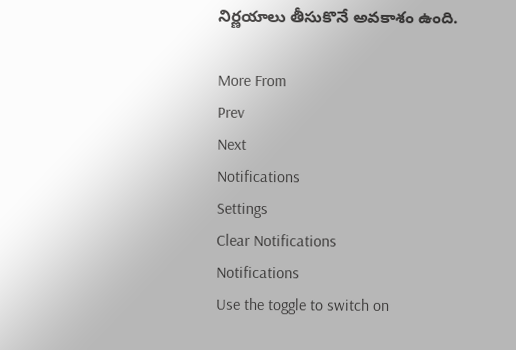నిర్ణయాలు తీసుకొనే అవకాశం ఉంది.

More From
Prev
Next
Notifications
Settings
Clear Notifications
Notifications
Use the toggle to switch on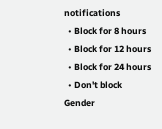notifications
  • Block for 8 hours
  • Block for 12 hours
  • Block for 24 hours
  • Don't block
Gender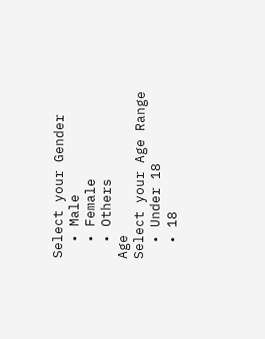Select your Gender
  • Male
  • Female
  • Others
Age
Select your Age Range
  • Under 18
  • 18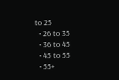to 25
  • 26 to 35
  • 36 to 45
  • 45 to 55
  • 55+